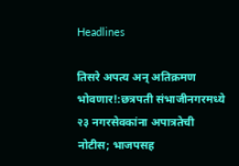Headlines

तिसरे अपत्य अन् अतिक्रमण भोवणार!:छत्रपती संभाजीनगरमध्ये २३ नगरसेवकांना अपात्रतेची नोटीस; भाजपसह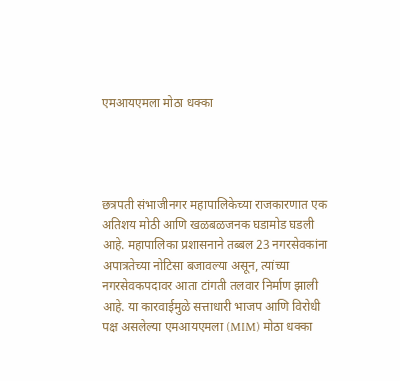एमआयएमला मोठा धक्का




छत्रपती संभाजीनगर महापालिकेच्या राजकारणात एक अतिशय मोठी आणि खळबळजनक घडामोड घडली आहे. महापालिका प्रशासनाने तब्बल 23 नगरसेवकांना अपात्रतेच्या नोटिसा बजावल्या असून, त्यांच्या नगरसेवकपदावर आता टांगती तलवार निर्माण झाली आहे. या कारवाईमुळे सत्ताधारी भाजप आणि विरोधी पक्ष असलेल्या एमआयएमला (MIM) मोठा धक्का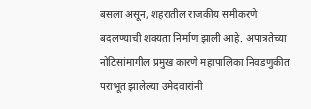बसला असून, शहरातील राजकीय समीकरणे बदलण्याची शक्यता निर्माण झाली आहे. अपात्रतेच्या नोटिसांमागील प्रमुख कारणे महापालिका निवडणुकीत पराभूत झालेल्या उमेदवारांनी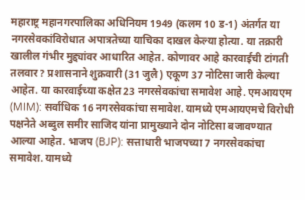महाराष्ट्र महानगरपालिका अधिनियम 1949 (कलम 10 ड-1) अंतर्गत या नगरसेवकांविरोधात अपात्रतेच्या याचिका दाखल केल्या होत्या. या तक्रारी खालील गंभीर मुद्द्यांवर आधारित आहेत. कोणावर आहे कारवाईची टांगती तलवार? प्रशासनाने शुक्रवारी (31 जुलै) एकूण 37 नोटिसा जारी केल्या आहेत. या कारवाईच्या कक्षेत 23 नगरसेवकांचा समावेश आहे. एमआयएम (MIM): सर्वाधिक 16 नगरसेवकांचा समावेश. यामध्ये एमआयएमचे विरोधी पक्षनेते अब्दुल समीर साजिद यांना प्रामुख्याने दोन नोटिसा बजावण्यात आल्या आहेत. भाजप (BJP): सत्ताधारी भाजपच्या 7 नगरसेवकांचा समावेश. यामध्ये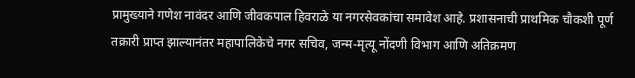प्रामुख्याने गणेश नावंदर आणि जीवकपाल हिवराळे या नगरसेवकांचा समावेश आहे. प्रशासनाची प्राथमिक चौकशी पूर्ण तक्रारी प्राप्त झाल्यानंतर महापालिकेचे नगर सचिव, जन्म-मृत्यू नोंदणी विभाग आणि अतिक्रमण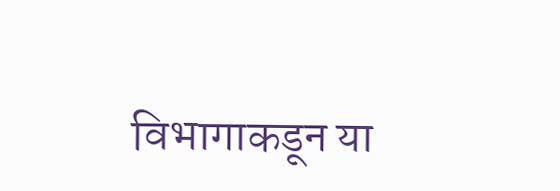विभागाकडून या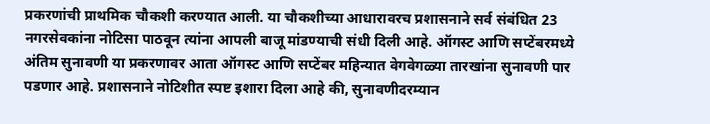प्रकरणांची प्राथमिक चौकशी करण्यात आली. या चौकशीच्या आधारावरच प्रशासनाने सर्व संबंधित 23 नगरसेवकांना नोटिसा पाठवून त्यांना आपली बाजू मांडण्याची संधी दिली आहे. ऑगस्ट आणि सप्टेंबरमध्ये अंतिम सुनावणी या प्रकरणावर आता ऑगस्ट आणि सप्टेंबर महिन्यात वेगवेगळ्या तारखांना सुनावणी पार पडणार आहे. प्रशासनाने नोटिशीत स्पष्ट इशारा दिला आहे की, सुनावणीदरम्यान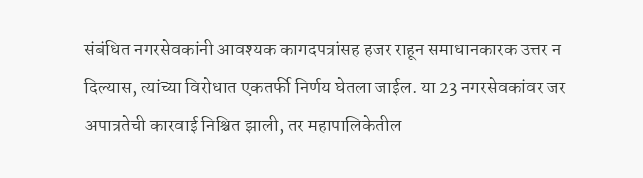संबंधित नगरसेवकांनी आवश्यक कागदपत्रांसह हजर राहून समाधानकारक उत्तर न दिल्यास, त्यांच्या विरोधात एकतर्फी निर्णय घेतला जाईल. या 23 नगरसेवकांवर जर अपात्रतेची कारवाई निश्चित झाली, तर महापालिकेतील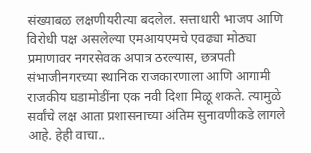संख्याबळ लक्षणीयरीत्या बदलेल. सत्ताधारी भाजप आणि विरोधी पक्ष असलेल्या एमआयएमचे एवढ्या मोठ्या प्रमाणावर नगरसेवक अपात्र ठरल्यास, छत्रपती संभाजीनगरच्या स्थानिक राजकारणाला आणि आगामी राजकीय घडामोडींना एक नवी दिशा मिळू शकते. त्यामुळे सर्वांचे लक्ष आता प्रशासनाच्या अंतिम सुनावणीकडे लागले आहे. हेही वाचा..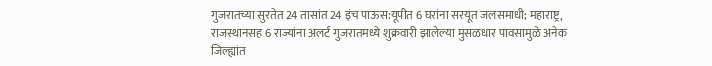गुजरातच्या सुरतेत 24 तासांत 24 इंच पाऊस:यूपीत 6 घरांना सरयूत जलसमाधी; महाराष्ट्र, राजस्थानसह 6 राज्यांना अलर्ट गुजरातमध्ये शुक्रवारी झालेल्या मुसळधार पावसामुळे अनेक जिल्ह्यांत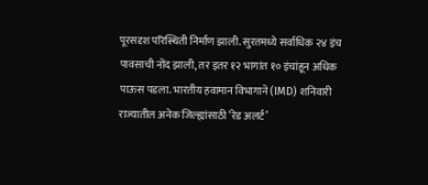पूरसदृश परिस्थिती निर्माण झाली. सुरतमध्ये सर्वाधिक २४ इंच पावसाची नोंद झाली, तर इतर १२ भागांत १० इंचांहून अधिक पाऊस पडला. भारतीय हवामान विभागाने (IMD) शनिवारी राज्यातील अनेक जिल्ह्यांसाठी ‘रेड अलर्ट’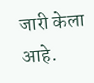जारी केला आहे.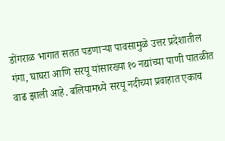डोंगराळ भागात सतत पडणाऱ्या पावसामुळे उत्तर प्रदेशातील गंगा, घाघरा आणि सरयू यांसारख्या १० नद्यांच्या पाणी पातळीत वाढ झाली आहे. बलियामध्ये सरयू नदीच्या प्रवाहात एकाच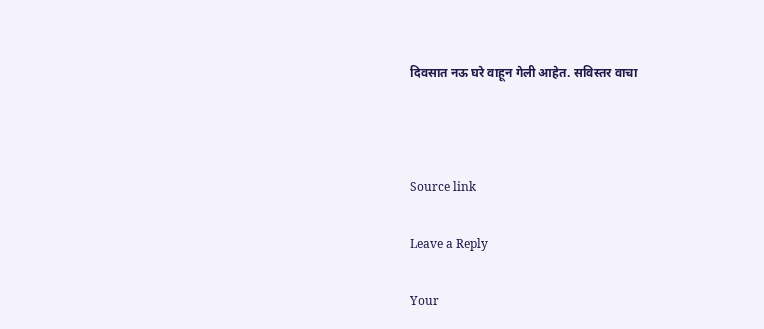दिवसात नऊ घरे वाहून गेली आहेत. सविस्तर वाचा



Source link

Leave a Reply

Your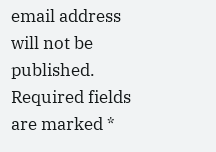email address will not be published. Required fields are marked *